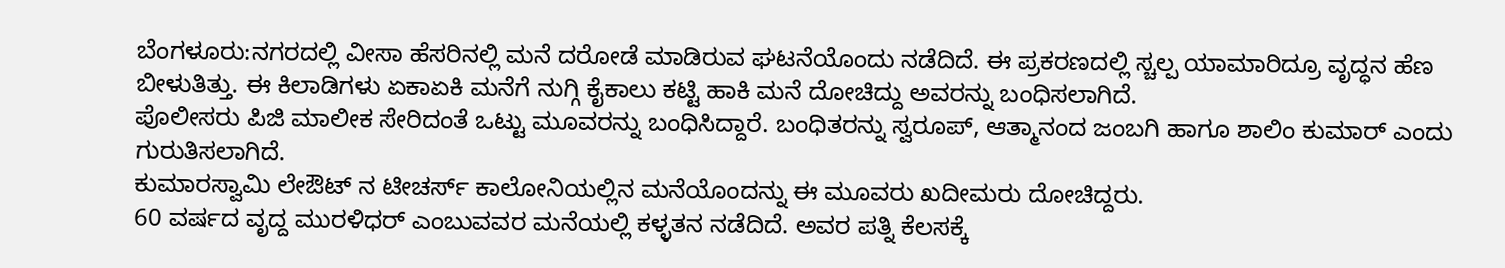ಬೆಂಗಳೂರು:ನಗರದಲ್ಲಿ ವೀಸಾ ಹೆಸರಿನಲ್ಲಿ ಮನೆ ದರೋಡೆ ಮಾಡಿರುವ ಘಟನೆಯೊಂದು ನಡೆದಿದೆ. ಈ ಪ್ರಕರಣದಲ್ಲಿ ಸ್ಚಲ್ಪ ಯಾಮಾರಿದ್ರೂ ವೃದ್ಧನ ಹೆಣ ಬೀಳುತಿತ್ತು. ಈ ಕಿಲಾಡಿಗಳು ಏಕಾಏಕಿ ಮನೆಗೆ ನುಗ್ಗಿ ಕೈಕಾಲು ಕಟ್ಟಿ ಹಾಕಿ ಮನೆ ದೋಚಿದ್ದು ಅವರನ್ನು ಬಂಧಿಸಲಾಗಿದೆ.
ಪೊಲೀಸರು ಪಿಜಿ ಮಾಲೀಕ ಸೇರಿದಂತೆ ಒಟ್ಟು ಮೂವರನ್ನು ಬಂಧಿಸಿದ್ದಾರೆ. ಬಂಧಿತರನ್ನು ಸ್ವರೂಪ್, ಆತ್ಮಾನಂದ ಜಂಬಗಿ ಹಾಗೂ ಶಾಲಿಂ ಕುಮಾರ್ ಎಂದು ಗುರುತಿಸಲಾಗಿದೆ.
ಕುಮಾರಸ್ವಾಮಿ ಲೇಔಟ್ ನ ಟೀಚರ್ಸ್ ಕಾಲೋನಿಯಲ್ಲಿನ ಮನೆಯೊಂದನ್ನು ಈ ಮೂವರು ಖದೀಮರು ದೋಚಿದ್ದರು.
60 ವರ್ಷದ ವೃದ್ದ ಮುರಳಿಧರ್ ಎಂಬುವವರ ಮನೆಯಲ್ಲಿ ಕಳ್ಳತನ ನಡೆದಿದೆ. ಅವರ ಪತ್ನಿ ಕೆಲಸಕ್ಕೆ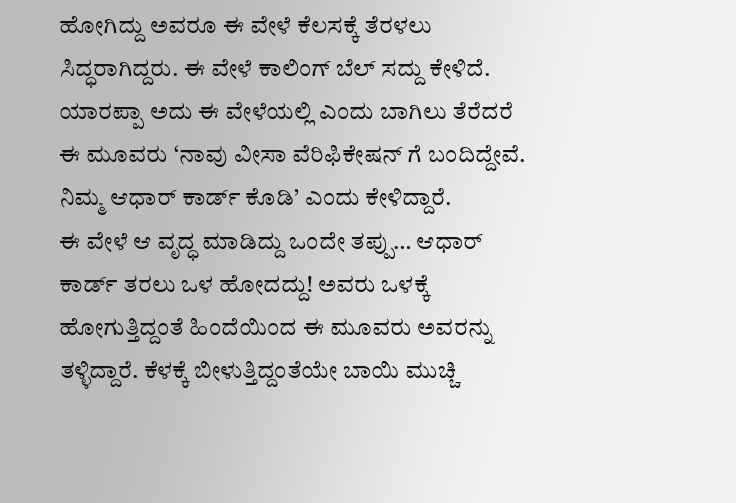ಹೋಗಿದ್ದು ಅವರೂ ಈ ವೇಳೆ ಕೆಲಸಕ್ಕೆ ತೆರಳಲು ಸಿದ್ಧರಾಗಿದ್ದರು. ಈ ವೇಳೆ ಕಾಲಿಂಗ್ ಬೆಲ್ ಸದ್ದು ಕೇಳಿದೆ. ಯಾರಪ್ಪಾ ಅದು ಈ ವೇಳೆಯಲ್ಲಿ ಎಂದು ಬಾಗಿಲು ತೆರೆದರೆ ಈ ಮೂವರು ‘ನಾವು ವೀಸಾ ವೆರಿಫಿಕೇಷನ್ ಗೆ ಬಂದಿದ್ದೇವೆ. ನಿಮ್ಮ ಆಧಾರ್ ಕಾರ್ಡ್ ಕೊಡಿ’ ಎಂದು ಕೇಳಿದ್ದಾರೆ.
ಈ ವೇಳೆ ಆ ವೃದ್ಧ ಮಾಡಿದ್ದು ಒಂದೇ ತಪ್ಪು… ಆಧಾರ್ ಕಾರ್ಡ್ ತರಲು ಒಳ ಹೋದದ್ದು! ಅವರು ಒಳಕ್ಕೆ ಹೋಗುತ್ತಿದ್ದಂತೆ ಹಿಂದೆಯಿಂದ ಈ ಮೂವರು ಅವರನ್ನು ತಳ್ಳಿದ್ದಾರೆ. ಕೆಳಕ್ಕೆ ಬೀಳುತ್ತಿದ್ದಂತೆಯೇ ಬಾಯಿ ಮುಚ್ಚಿ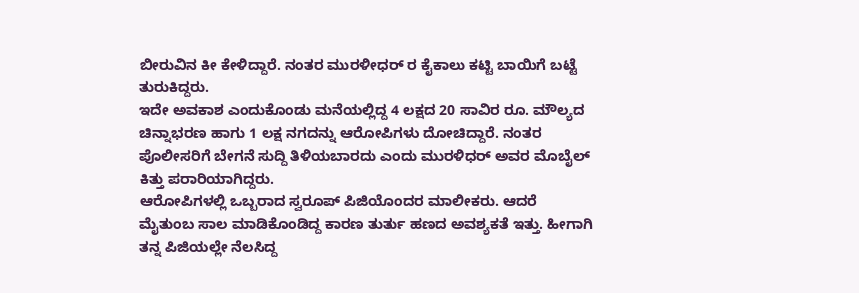ಬೀರುವಿನ ಕೀ ಕೇಳಿದ್ದಾರೆ. ನಂತರ ಮುರಳೀಧರ್ ರ ಕೈಕಾಲು ಕಟ್ಟಿ ಬಾಯಿಗೆ ಬಟ್ಟೆ ತುರುಕಿದ್ದರು.
ಇದೇ ಅವಕಾಶ ಎಂದುಕೊಂಡು ಮನೆಯಲ್ಲಿದ್ದ 4 ಲಕ್ಷದ 20 ಸಾವಿರ ರೂ. ಮೌಲ್ಯದ ಚಿನ್ನಾಭರಣ ಹಾಗು 1 ಲಕ್ಷ ನಗದನ್ನು ಆರೋಪಿಗಳು ದೋಚಿದ್ದಾರೆ. ನಂತರ ಪೊಲೀಸರಿಗೆ ಬೇಗನೆ ಸುದ್ದಿ ತಿಳಿಯಬಾರದು ಎಂದು ಮುರಳಿಧರ್ ಅವರ ಮೊಬೈಲ್ ಕಿತ್ತು ಪರಾರಿಯಾಗಿದ್ದರು.
ಆರೋಪಿಗಳಲ್ಲಿ ಒಬ್ಬರಾದ ಸ್ವರೂಪ್ ಪಿಜಿಯೊಂದರ ಮಾಲೀಕರು. ಆದರೆ ಮೈತುಂಬ ಸಾಲ ಮಾಡಿಕೊಂಡಿದ್ದ ಕಾರಣ ತುರ್ತು ಹಣದ ಅವಶ್ಯಕತೆ ಇತ್ತು. ಹೀಗಾಗಿ ತನ್ನ ಪಿಜಿಯಲ್ಲೇ ನೆಲಸಿದ್ದ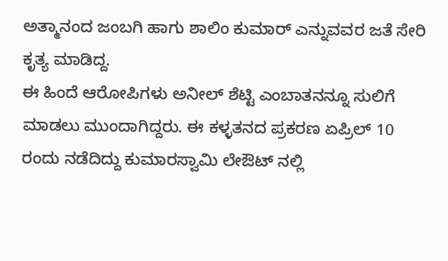ಅತ್ಮಾನಂದ ಜಂಬಗಿ ಹಾಗು ಶಾಲಿಂ ಕುಮಾರ್ ಎನ್ನುವವರ ಜತೆ ಸೇರಿ ಕೃತ್ಯ ಮಾಡಿದ್ದ.
ಈ ಹಿಂದೆ ಆರೋಪಿಗಳು ಅನೀಲ್ ಶೆಟ್ಟಿ ಎಂಬಾತನನ್ನೂ ಸುಲಿಗೆ ಮಾಡಲು ಮುಂದಾಗಿದ್ದರು. ಈ ಕಳ್ಳತನದ ಪ್ರಕರಣ ಏಪ್ರಿಲ್ 10 ರಂದು ನಡೆದಿದ್ದು ಕುಮಾರಸ್ವಾಮಿ ಲೇಔಟ್ ನಲ್ಲಿ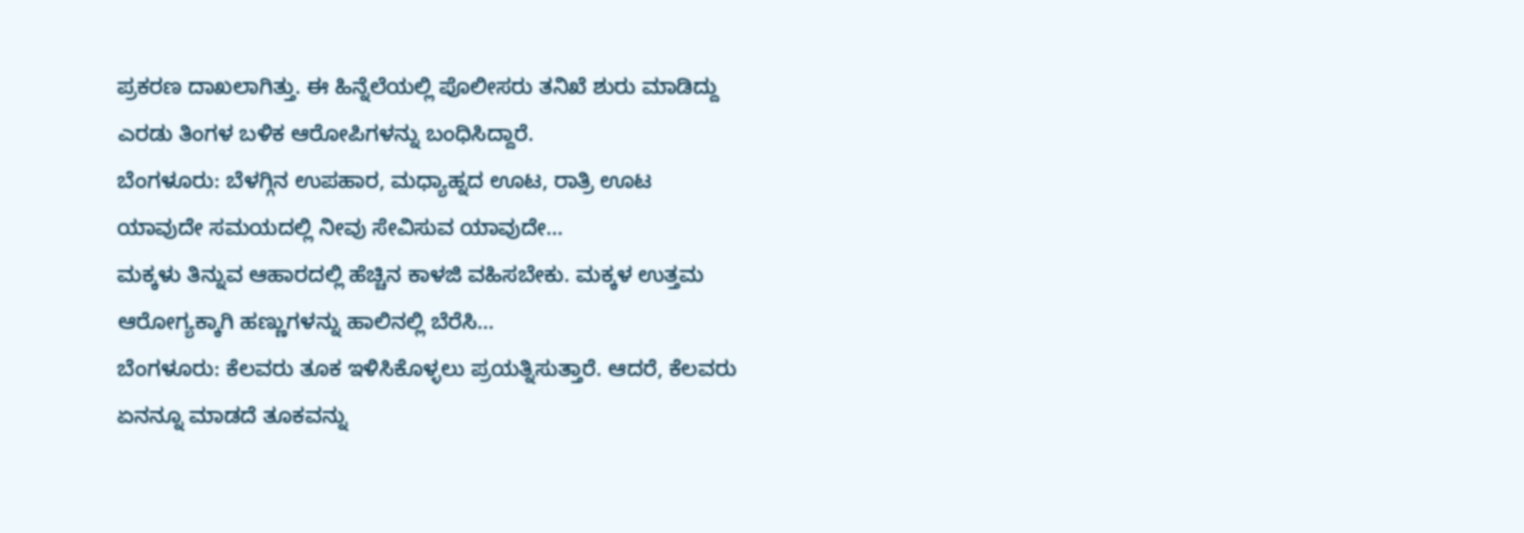ಪ್ರಕರಣ ದಾಖಲಾಗಿತ್ತು. ಈ ಹಿನ್ನೆಲೆಯಲ್ಲಿ ಪೊಲೀಸರು ತನಿಖೆ ಶುರು ಮಾಡಿದ್ದು ಎರಡು ತಿಂಗಳ ಬಳಿಕ ಆರೋಪಿಗಳನ್ನು ಬಂಧಿಸಿದ್ದಾರೆ.
ಬೆಂಗಳೂರು: ಬೆಳಗ್ಗಿನ ಉಪಹಾರ, ಮಧ್ಯಾಹ್ನದ ಊಟ, ರಾತ್ರಿ ಊಟ ಯಾವುದೇ ಸಮಯದಲ್ಲಿ ನೀವು ಸೇವಿಸುವ ಯಾವುದೇ…
ಮಕ್ಕಳು ತಿನ್ನುವ ಆಹಾರದಲ್ಲಿ ಹೆಚ್ಚಿನ ಕಾಳಜಿ ವಹಿಸಬೇಕು. ಮಕ್ಕಳ ಉತ್ತಮ ಆರೋಗ್ಯಕ್ಕಾಗಿ ಹಣ್ಣುಗಳನ್ನು ಹಾಲಿನಲ್ಲಿ ಬೆರೆಸಿ…
ಬೆಂಗಳೂರು: ಕೆಲವರು ತೂಕ ಇಳಿಸಿಕೊಳ್ಳಲು ಪ್ರಯತ್ನಿಸುತ್ತಾರೆ. ಆದರೆ, ಕೆಲವರು ಏನನ್ನೂ ಮಾಡದೆ ತೂಕವನ್ನು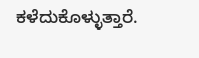ಕಳೆದುಕೊಳ್ಳುತ್ತಾರೆ.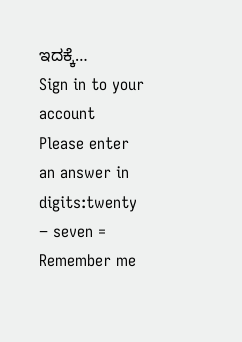ಇದಕ್ಕೆ…
Sign in to your account
Please enter an answer in digits:twenty − seven =
Remember me